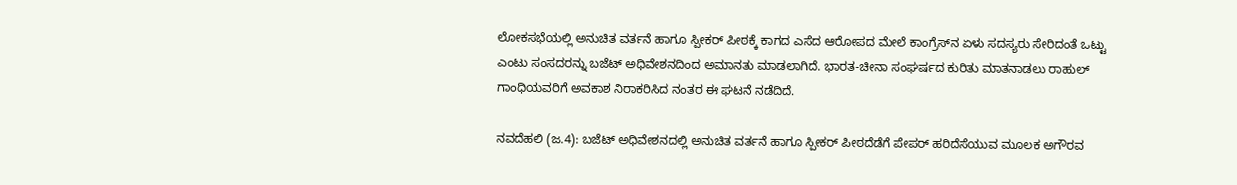ಲೋಕಸಭೆಯಲ್ಲಿ ಅನುಚಿತ ವರ್ತನೆ ಹಾಗೂ ಸ್ಪೀಕರ್ ಪೀಠಕ್ಕೆ ಕಾಗದ ಎಸೆದ ಆರೋಪದ ಮೇಲೆ ಕಾಂಗ್ರೆಸ್‌ನ ಏಳು ಸದಸ್ಯರು ಸೇರಿದಂತೆ ಒಟ್ಟು ಎಂಟು ಸಂಸದರನ್ನು ಬಜೆಟ್ ಅಧಿವೇಶನದಿಂದ ಅಮಾನತು ಮಾಡಲಾಗಿದೆ. ಭಾರತ-ಚೀನಾ ಸಂಘರ್ಷದ ಕುರಿತು ಮಾತನಾಡಲು ರಾಹುಲ್ ಗಾಂಧಿಯವರಿಗೆ ಅವಕಾಶ ನಿರಾಕರಿಸಿದ ನಂತರ ಈ ಘಟನೆ ನಡೆದಿದೆ.

ನವದೆಹಲಿ (ಜ.4): ಬಜೆಟ್‌ ಅಧಿವೇಶನದಲ್ಲಿ ಅನುಚಿತ ವರ್ತನೆ ಹಾಗೂ ಸ್ಪೀಕರ್‌ ಪೀಠದೆಡೆಗೆ ಪೇಪರ್‌ ಹರಿದೆಸೆಯುವ ಮೂಲಕ ಅಗೌರವ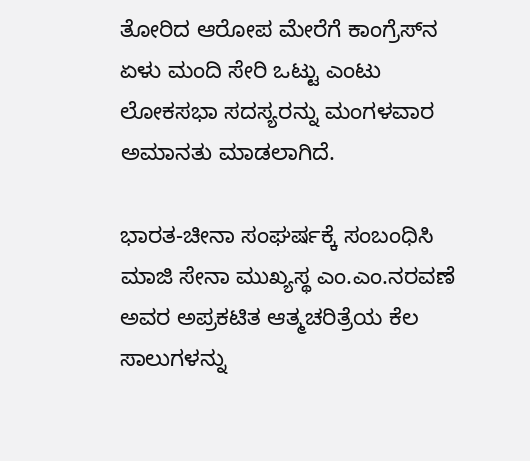ತೋರಿದ ಆರೋಪ ಮೇರೆಗೆ ಕಾಂಗ್ರೆಸ್‌ನ ಏಳು ಮಂದಿ ಸೇರಿ ಒಟ್ಟು ಎಂಟು ಲೋಕಸಭಾ ಸದಸ್ಯರನ್ನು ಮಂಗಳವಾರ ಅಮಾನತು ಮಾಡಲಾಗಿದೆ.

ಭಾರತ-ಚೀನಾ ಸಂಘರ್ಷಕ್ಕೆ ಸಂಬಂಧಿಸಿ ಮಾಜಿ ಸೇನಾ ಮುಖ್ಯಸ್ಥ ಎಂ.ಎಂ.ನರವಣೆ ಅವರ ಅಪ್ರಕಟಿತ ಆತ್ಮಚರಿತ್ರೆಯ ಕೆಲ ಸಾಲುಗಳನ್ನು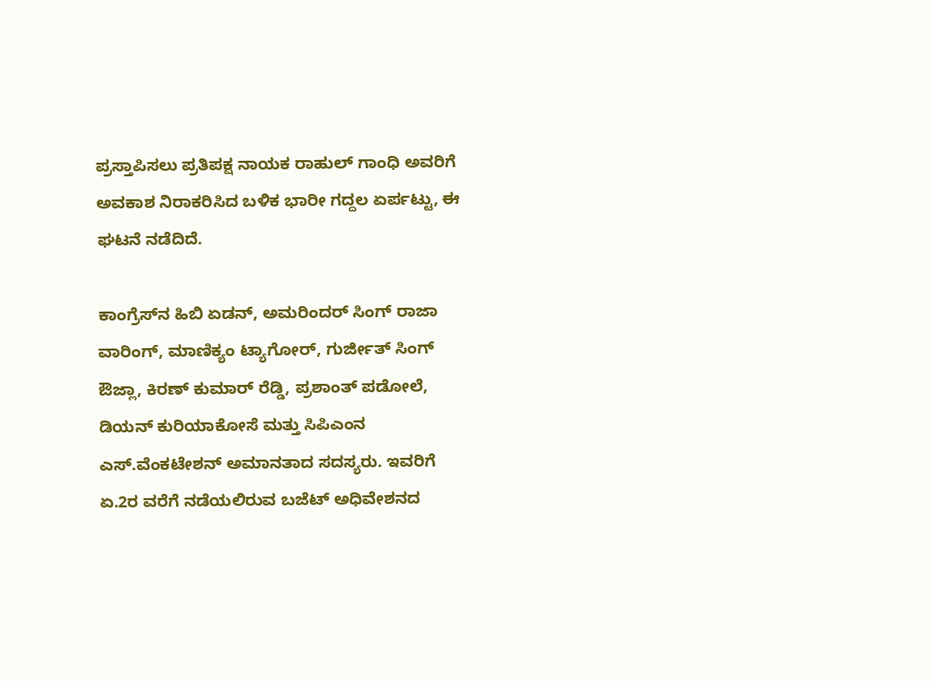ಪ್ರಸ್ತಾಪಿಸಲು ಪ್ರತಿಪಕ್ಷ ನಾಯಕ ರಾಹುಲ್‌ ಗಾಂಧಿ ಅವರಿಗೆ ಅವಕಾಶ ನಿರಾಕರಿಸಿದ ಬಳಿಕ ಭಾರೀ ಗದ್ದಲ ಏರ್ಪಟ್ಟು, ಈ ಘಟನೆ ನಡೆದಿದೆ.

ಕಾಂಗ್ರೆಸ್‌ನ ಹಿಬಿ ಏಡನ್‌, ಅಮರಿಂದರ್‌ ಸಿಂಗ್‌ ರಾಜಾ ವಾರಿಂಗ್‌, ಮಾಣಿಕ್ಯಂ ಟ್ಯಾಗೋರ್‌, ಗುರ್ಜೀತ್‌ ಸಿಂಗ್‌ ಔಜ್ಲಾ, ಕಿರಣ್‌ ಕುಮಾರ್‌ ರೆಡ್ಡಿ, ಪ್ರಶಾಂತ್‌ ಪಡೋಲೆ, ಡಿಯನ್‌ ಕುರಿಯಾಕೋಸೆ ಮತ್ತು ಸಿಪಿಎಂನ ಎಸ್‌.ವೆಂಕಟೇಶನ್‌ ಅಮಾನತಾದ ಸದಸ್ಯರು. ಇವರಿಗೆ ಏ.2ರ ವರೆಗೆ ನಡೆಯಲಿರುವ ಬಜೆಟ್‌ ಅಧಿವೇಶನದ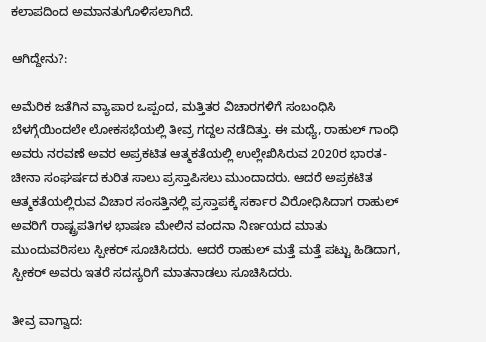ಕಲಾಪದಿಂದ ಅಮಾನತುಗೊಳಿಸಲಾಗಿದೆ.

ಆಗಿದ್ದೇನು?:

ಅಮೆರಿಕ ಜತೆಗಿನ ವ್ಯಾಪಾರ ಒಪ್ಪಂದ, ಮತ್ತಿತರ ವಿಚಾರಗಳಿಗೆ ಸಂಬಂಧಿಸಿ ಬೆಳಗ್ಗೆಯಿಂದಲೇ ಲೋಕಸಭೆಯಲ್ಲಿ ತೀವ್ರ ಗದ್ದಲ ನಡೆದಿತ್ತು. ಈ ಮಧ್ಯೆ, ರಾಹುಲ್‌ ಗಾಂಧಿ ಅವರು ನರವಣೆ ಅವರ ಅಪ್ರಕಟಿತ ಆತ್ಮಕತೆಯಲ್ಲಿ ಉಲ್ಲೇಖಿಸಿರುವ 2020ರ ಭಾರತ-ಚೀನಾ ಸಂಘರ್ಷದ ಕುರಿತ ಸಾಲು ಪ್ರಸ್ತಾಪಿಸಲು ಮುಂದಾದರು. ಆದರೆ ಅಪ್ರಕಟಿತ ಆತ್ಮಕತೆಯಲ್ಲಿರುವ ವಿಚಾರ ಸಂಸತ್ತಿನಲ್ಲಿ ಪ್ರಸ್ತಾಪಕ್ಕೆ ಸರ್ಕಾರ ವಿರೋಧಿಸಿದಾಗ ರಾಹುಲ್‌ ಅವರಿಗೆ ರಾಷ್ಟ್ರಪತಿಗಳ ಭಾಷಣ ಮೇಲಿನ ವಂದನಾ ನಿರ್ಣಯದ ಮಾತು ಮುಂದುವರಿಸಲು ಸ್ಪೀಕರ್‌ ಸೂಚಿಸಿದರು. ಆದರೆ ರಾಹುಲ್‌ ಮತ್ತೆ ಮತ್ತೆ ಪಟ್ಟು ಹಿಡಿದಾಗ, ಸ್ಪೀಕರ್‌ ಅವರು ಇತರೆ ಸದಸ್ಯರಿಗೆ ಮಾತನಾಡಲು ಸೂಚಿಸಿದರು.

ತೀವ್ರ ವಾಗ್ವಾದ: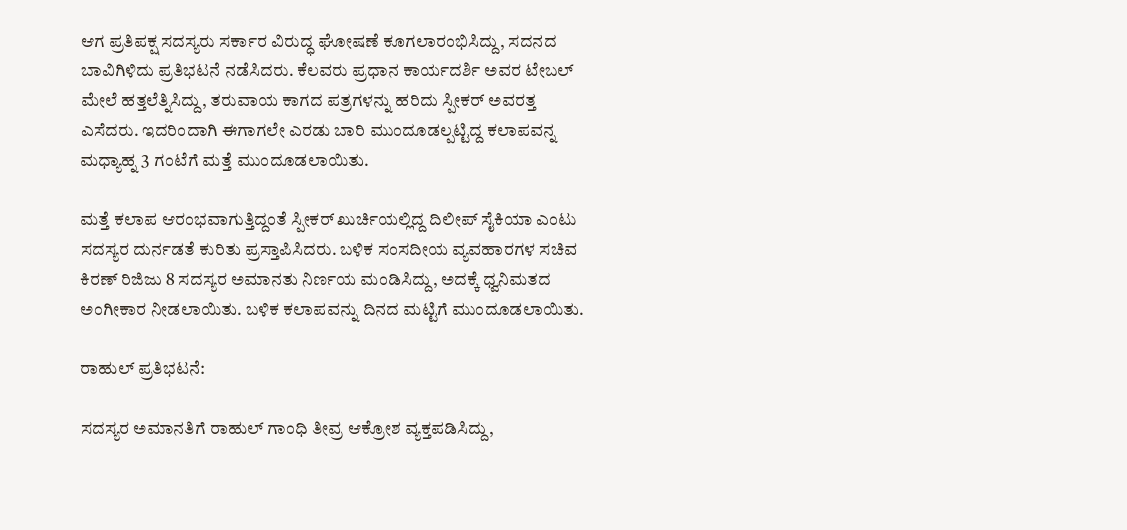ಆಗ ಪ್ರತಿಪಕ್ಷ ಸದಸ್ಯರು ಸರ್ಕಾರ ವಿರುದ್ಧ ಘೋಷಣೆ ಕೂಗಲಾರಂಭಿಸಿದ್ದು, ಸದನದ ಬಾವಿಗಿಳಿದು ಪ್ರತಿಭಟನೆ ನಡೆಸಿದರು. ಕೆಲವರು ಪ್ರಧಾನ ಕಾರ್ಯದರ್ಶಿ ಅವರ ಟೇಬಲ್‌ ಮೇಲೆ ಹತ್ತಲೆತ್ನಿಸಿದ್ದು, ತರುವಾಯ ಕಾಗದ ಪತ್ರಗಳನ್ನು ಹರಿದು ಸ್ಪೀಕರ್‌ ಅವರತ್ತ ಎಸೆದರು. ಇದರಿಂದಾಗಿ ಈಗಾಗಲೇ ಎರಡು ಬಾರಿ ಮುಂದೂಡಲ್ಪಟ್ಟಿದ್ದ ಕಲಾಪವನ್ನ ಮಧ್ಯಾಹ್ನ 3 ಗಂಟೆಗೆ ಮತ್ತೆ ಮುಂದೂಡಲಾಯಿತು.

ಮತ್ತೆ ಕಲಾಪ ಆರಂಭವಾಗುತ್ತಿದ್ದಂತೆ ಸ್ಪೀಕರ್‌ ಖುರ್ಚಿಯಲ್ಲಿದ್ದ ದಿಲೀಪ್‌ ಸೈಕಿಯಾ ಎಂಟು ಸದಸ್ಯರ ದುರ್ನಡತೆ ಕುರಿತು ಪ್ರಸ್ತಾಪಿಸಿದರು. ಬಳಿಕ ಸಂಸದೀಯ ವ್ಯವಹಾರಗಳ ಸಚಿವ ಕಿರಣ್‌ ರಿಜಿಜು 8 ಸದಸ್ಯರ ಅಮಾನತು ನಿರ್ಣಯ ಮಂಡಿಸಿದ್ದು, ಅದಕ್ಕೆ ಧ್ವನಿಮತದ ಅಂಗೀಕಾರ ನೀಡಲಾಯಿತು. ಬಳಿಕ ಕಲಾಪವನ್ನು ದಿನದ ಮಟ್ಟಿಗೆ ಮುಂದೂಡಲಾಯಿತು.

ರಾಹುಲ್‌ ಪ್ರತಿಭಟನೆ:

ಸದಸ್ಯರ ಅಮಾನತಿಗೆ ರಾಹುಲ್‌ ಗಾಂಧಿ ತೀವ್ರ ಆಕ್ರೋಶ ವ್ಯಕ್ತಪಡಿಸಿದ್ದು,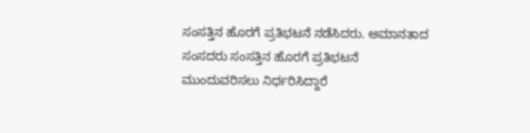ಸಂಸತ್ತಿನ ಹೊರಗೆ ಪ್ರತಿಭಟನೆ ನಡೆಸಿದರು. ಅಮಾನತಾದ ಸಂಸದರು ಸಂಸತ್ತಿನ ಹೊರಗೆ ಪ್ರತಿಭಟನೆ ಮುಂದುವರಿಸಲು ನಿರ್ಧರಿಸಿದ್ದಾರೆ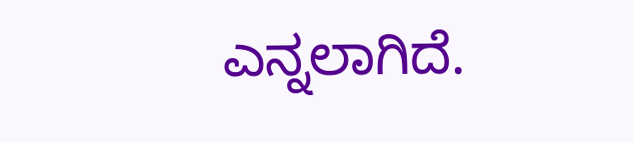ಎನ್ನಲಾಗಿದೆ.